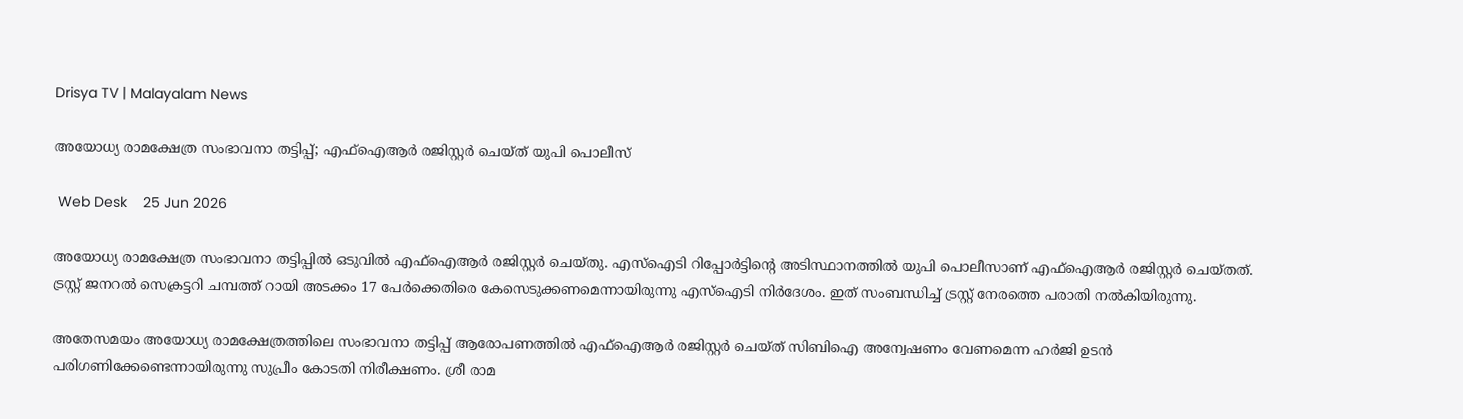Drisya TV | Malayalam News

അയോധ്യ രാമക്ഷേത്ര സംഭാവനാ തട്ടിപ്പ്; എഫ്‌ഐആര്‍ രജിസ്റ്റര്‍ ചെയ്ത് യുപി പൊലീസ്

 Web Desk    25 Jun 2026

അയോധ്യ രാമക്ഷേത്ര സംഭാവനാ തട്ടിപ്പില്‍ ഒടുവില്‍ എഫ്‌ഐആര്‍ രജിസ്റ്റര്‍ ചെയ്തു. എസ്‌ഐടി റിപ്പോര്‍ട്ടിന്റെ അടിസ്ഥാനത്തില്‍ യുപി പൊലീസാണ് എഫ്‌ഐആര്‍ രജിസ്റ്റര്‍ ചെയ്തത്. ട്രസ്റ്റ് ജനറല്‍ സെക്രട്ടറി ചമ്പത്ത് റായി അടക്കം 17 പേര്‍ക്കെതിരെ കേസെടുക്കണമെന്നായിരുന്നു എസ്‌ഐടി നിര്‍ദേശം. ഇത് സംബന്ധിച്ച് ട്രസ്റ്റ് നേരത്തെ പരാതി നല്‍കിയിരുന്നു.

അതേസമയം അയോധ്യ രാമക്ഷേത്രത്തിലെ സംഭാവനാ തട്ടിപ്പ് ആരോപണത്തില്‍ എഫ്ഐആര്‍ രജിസ്റ്റര്‍ ചെയ്ത് സിബിഐ അന്വേഷണം വേണമെന്ന ഹര്‍ജി ഉടന്‍ പരിഗണിക്കേണ്ടെന്നായിരുന്നു സുപ്രീം കോടതി നിരീക്ഷണം. ശ്രീ രാമ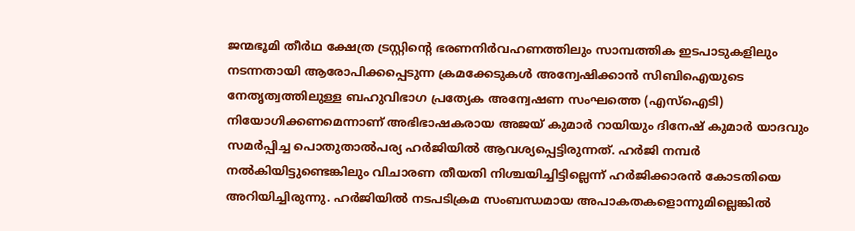ജന്മഭൂമി തീര്‍ഥ ക്ഷേത്ര ട്രസ്റ്റിന്റെ ഭരണനിര്‍വഹണത്തിലും സാമ്പത്തിക ഇടപാടുകളിലും നടന്നതായി ആരോപിക്കപ്പെടുന്ന ക്രമക്കേടുകള്‍ അന്വേഷിക്കാന്‍ സിബിഐയുടെ നേതൃത്വത്തിലുള്ള ബഹുവിഭാഗ പ്രത്യേക അന്വേഷണ സംഘത്തെ (എസ്‌ഐടി) നിയോഗിക്കണമെന്നാണ് അഭിഭാഷകരായ അജയ് കുമാര്‍ റായിയും ദിനേഷ് കുമാര്‍ യാദവും സമര്‍പ്പിച്ച പൊതുതാല്‍പര്യ ഹര്‍ജിയില്‍ ആവശ്യപ്പെട്ടിരുന്നത്. ഹര്‍ജി നമ്പര്‍ നല്‍കിയിട്ടുണ്ടെങ്കിലും വിചാരണ തീയതി നിശ്ചയിച്ചിട്ടില്ലെന്ന് ഹര്‍ജിക്കാരന്‍ കോടതിയെ അറിയിച്ചിരുന്നു. ഹര്‍ജിയില്‍ നടപടിക്രമ സംബന്ധമായ അപാകതകളൊന്നുമില്ലെങ്കില്‍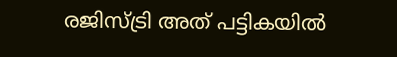രജിസ്ട്രി അത് പട്ടികയില്‍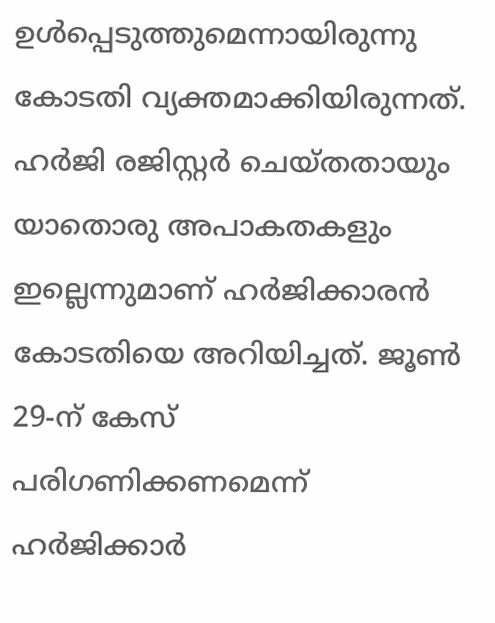ഉള്‍പ്പെടുത്തുമെന്നായിരുന്നു കോടതി വ്യക്തമാക്കിയിരുന്നത്. ഹര്‍ജി രജിസ്റ്റര്‍ ചെയ്തതായും യാതൊരു അപാകതകളും ഇല്ലെന്നുമാണ് ഹര്‍ജിക്കാരന്‍ കോടതിയെ അറിയിച്ചത്. ജൂണ്‍ 29-ന് കേസ് പരിഗണിക്കണമെന്ന് ഹര്‍ജിക്കാര്‍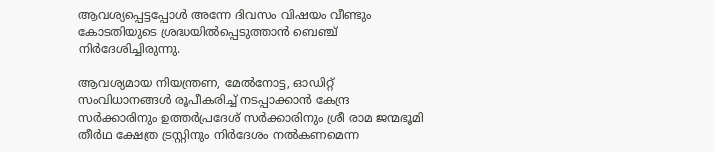ആവശ്യപ്പെട്ടപ്പോള്‍ അന്നേ ദിവസം വിഷയം വീണ്ടും കോടതിയുടെ ശ്രദ്ധയില്‍പ്പെടുത്താന്‍ ബെഞ്ച് നിര്‍ദേശിച്ചിരുന്നു.

ആവശ്യമായ നിയന്ത്രണ, മേല്‍നോട്ട, ഓഡിറ്റ് സംവിധാനങ്ങള്‍ രൂപീകരിച്ച് നടപ്പാക്കാന്‍ കേന്ദ്ര സര്‍ക്കാരിനും ഉത്തര്‍പ്രദേശ് സര്‍ക്കാരിനും ശ്രീ രാമ ജന്മഭൂമി തീര്‍ഥ ക്ഷേത്ര ട്രസ്റ്റിനും നിര്‍ദേശം നല്‍കണമെന്ന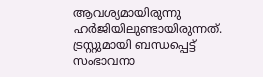ആവശ്യമായിരുന്നു ഹര്‍ജിയിലുണ്ടായിരുന്നത്. ട്രസ്റ്റുമായി ബന്ധപ്പെട്ട് സംഭാവനാ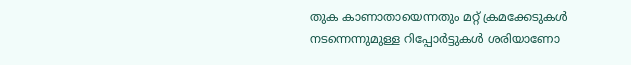തുക കാണാതായെന്നതും മറ്റ് ക്രമക്കേടുകള്‍ നടന്നെന്നുമുള്ള റിപ്പോര്‍ട്ടുകള്‍ ശരിയാണോ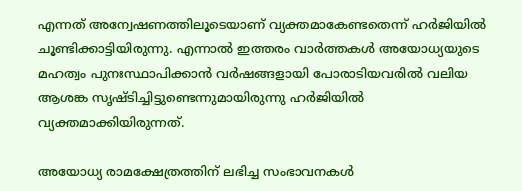എന്നത് അന്വേഷണത്തിലൂടെയാണ് വ്യക്തമാകേണ്ടതെന്ന് ഹര്‍ജിയില്‍ ചൂണ്ടിക്കാട്ടിയിരുന്നു. എന്നാല്‍ ഇത്തരം വാര്‍ത്തകള്‍ അയോധ്യയുടെ മഹത്വം പുനഃസ്ഥാപിക്കാന്‍ വര്‍ഷങ്ങളായി പോരാടിയവരില്‍ വലിയ ആശങ്ക സൃഷ്ടിച്ചിട്ടുണ്ടെന്നുമായിരുന്നു ഹര്‍ജിയില്‍ വ്യക്തമാക്കിയിരുന്നത്.

അയോധ്യ രാമക്ഷേത്രത്തിന് ലഭിച്ച സംഭാവനകള്‍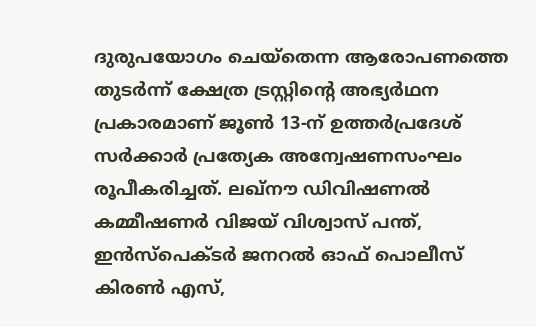ദുരുപയോഗം ചെയ്‌തെന്ന ആരോപണത്തെ തുടര്‍ന്ന് ക്ഷേത്ര ട്രസ്റ്റിന്റെ അഭ്യര്‍ഥന പ്രകാരമാണ് ജൂണ്‍ 13-ന് ഉത്തര്‍പ്രദേശ് സര്‍ക്കാര്‍ പ്രത്യേക അന്വേഷണസംഘം രൂപീകരിച്ചത്. ലഖ്‌നൗ ഡിവിഷണല്‍ കമ്മീഷണര്‍ വിജയ് വിശ്വാസ് പന്ത്, ഇന്‍സ്‌പെക്ടര്‍ ജനറല്‍ ഓഫ് പൊലീസ് കിരണ്‍ എസ്,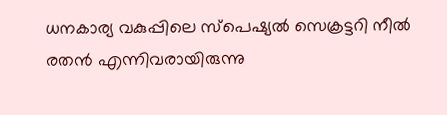ധനകാര്യ വകുപ്പിലെ സ്‌പെഷ്യല്‍ സെക്രട്ടറി നീല്‍ രതന്‍ എന്നിവരായിരുന്നു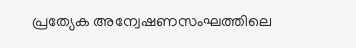പ്രത്യേക അന്വേഷണസംഘത്തിലെ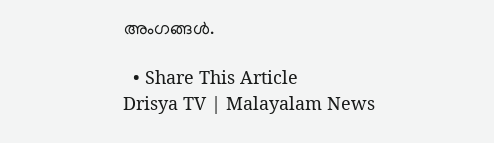അംഗങ്ങള്‍.

  • Share This Article
Drisya TV | Malayalam News